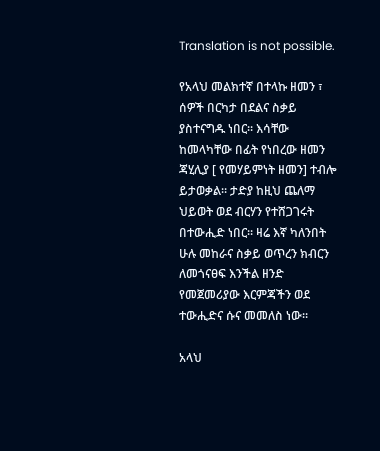Translation is not possible.

የአላህ መልክተኛ በተላኩ ዘመን ፣ ሰዎች በርካታ በደልና ስቃይ ያስተናግዱ ነበር። እሳቸው ከመላካቸው በፊት የነበረው ዘመን ጃሂሊያ [ የመሃይምነት ዘመን] ተብሎ ይታወቃል። ታድያ ከዚህ ጨለማ ህይወት ወደ ብርሃን የተሸጋገሩት በተውሒድ ነበር። ዛሬ እኛ ካለንበት ሁሉ መከራና ስቃይ ወጥረን ክብርን ለመጎናፀፍ እንችል ዘንድ የመጀመሪያው እርምጃችን ወደ ተውሒድና ሱና መመለስ ነው።

አላህ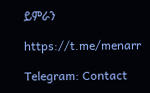ይምራን

https://t.me/menarr

Telegram: Contact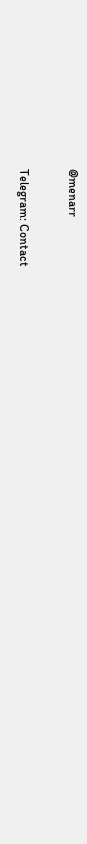@menarr

Telegram: Contact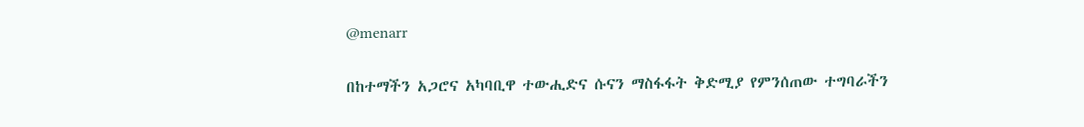@menarr

በከተማችን አጋሮና አካባቢዋ ተውሒድና ሱናን ማስፋፋት ቅድሚያ የምንሰጠው ተግባራችን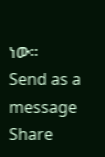ነው።
Send as a message
Share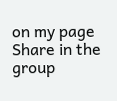on my page
Share in the group